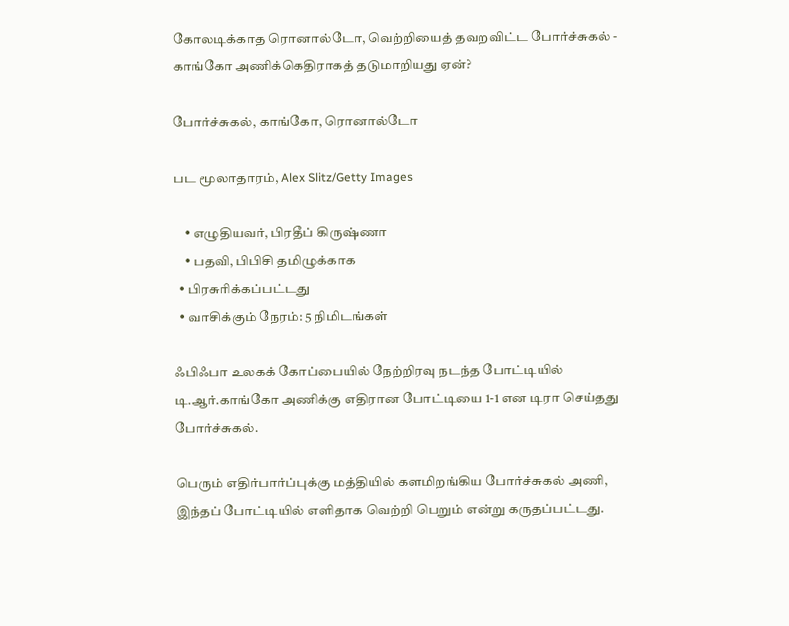கோலடிக்காத ரொனால்டோ, வெற்றியைத் தவறவிட்ட போர்ச்சுகல் - காங்கோ அணிக்கெதிராகத் தடுமாறியது ஏன்?

போர்ச்சுகல், காங்கோ, ரொனால்டோ

பட மூலாதாரம், Alex Slitz/Getty Images

    • எழுதியவர், பிரதீப் கிருஷ்ணா
    • பதவி, பிபிசி தமிழுக்காக
  • பிரசுரிக்கப்பட்டது
  • வாசிக்கும் நேரம்: 5 நிமிடங்கள்

ஃபிஃபா உலகக் கோப்பையில் நேற்றிரவு நடந்த போட்டியில் டி.ஆர்.காங்கோ அணிக்கு எதிரான போட்டியை 1-1 என டிரா செய்தது போர்ச்சுகல்.

பெரும் எதிர்பார்ப்புக்கு மத்தியில் களமிறங்கிய போர்ச்சுகல் அணி, இந்தப் போட்டியில் எளிதாக வெற்றி பெறும் என்று கருதப்பட்டது.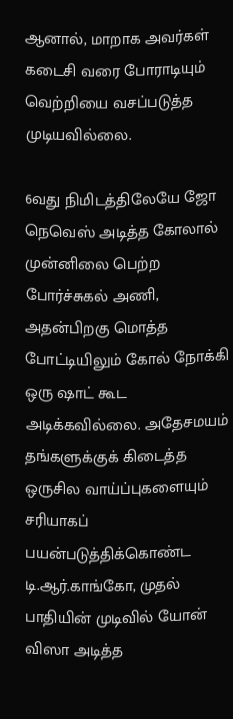ஆனால், மாறாக அவர்கள் கடைசி வரை போராடியும் வெற்றியை வசப்படுத்த முடியவில்லை.

6வது நிமிடத்திலேயே ஜோ நெவெஸ் அடித்த கோலால் முன்னிலை பெற்ற போர்ச்சுகல் அணி, அதன்பிறகு மொத்த போட்டியிலும் கோல் நோக்கி ஒரு ஷாட் கூட அடிக்கவில்லை. அதேசமயம் தங்களுக்குக் கிடைத்த ஒருசில வாய்ப்புகளையும் சரியாகப் பயன்படுத்திக்கொண்ட டி.ஆர்.காங்கோ, முதல் பாதியின் முடிவில் யோன் விஸா அடித்த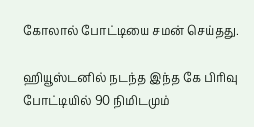கோலால் போட்டியை சமன் செய்தது.

ஹியூஸ்டனில் நடந்த இந்த கே பிரிவு போட்டியில் 90 நிமிடமும்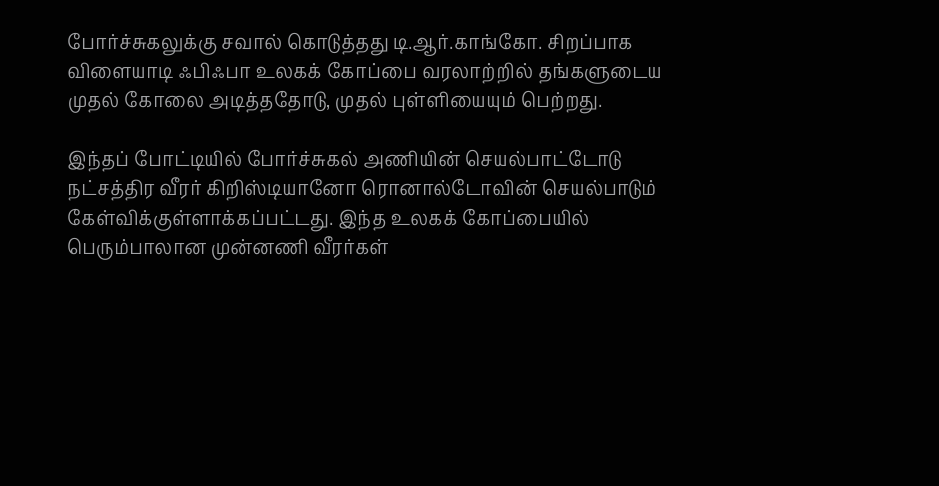போர்ச்சுகலுக்கு சவால் கொடுத்தது டி.ஆர்.காங்கோ. சிறப்பாக விளையாடி ஃபிஃபா உலகக் கோப்பை வரலாற்றில் தங்களுடைய முதல் கோலை அடித்ததோடு, முதல் புள்ளியையும் பெற்றது.

இந்தப் போட்டியில் போர்ச்சுகல் அணியின் செயல்பாட்டோடு நட்சத்திர வீரர் கிறிஸ்டியானோ ரொனால்டோவின் செயல்பாடும் கேள்விக்குள்ளாக்கப்பட்டது. இந்த உலகக் கோப்பையில் பெரும்பாலான முன்னணி வீரர்கள்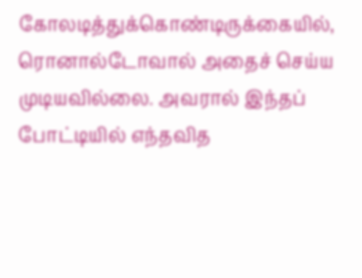கோலடித்துக்கொண்டிருக்கையில், ரொனால்டோவால் அதைச் செய்ய முடியவில்லை. அவரால் இந்தப் போட்டியில் எந்தவித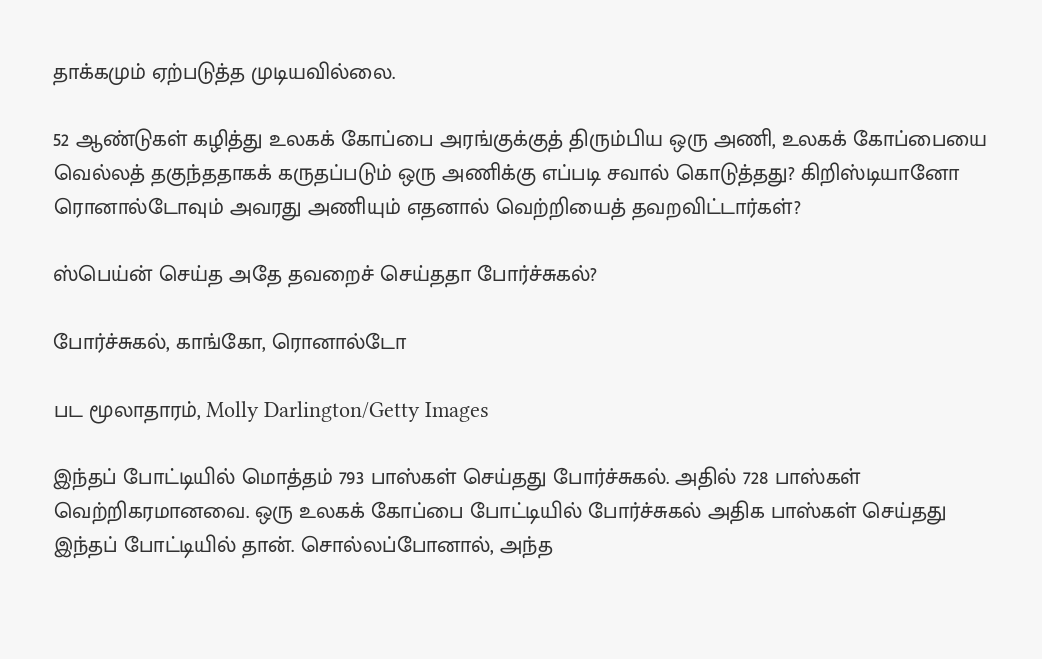தாக்கமும் ஏற்படுத்த முடியவில்லை.

52 ஆண்டுகள் கழித்து உலகக் கோப்பை அரங்குக்குத் திரும்பிய ஒரு அணி, உலகக் கோப்பையை வெல்லத் தகுந்ததாகக் கருதப்படும் ஒரு அணிக்கு எப்படி சவால் கொடுத்தது? கிறிஸ்டியானோ ரொனால்டோவும் அவரது அணியும் எதனால் வெற்றியைத் தவறவிட்டார்கள்?

ஸ்பெய்ன் செய்த அதே தவறைச் செய்ததா போர்ச்சுகல்?

போர்ச்சுகல், காங்கோ, ரொனால்டோ

பட மூலாதாரம், Molly Darlington/Getty Images

இந்தப் போட்டியில் மொத்தம் 793 பாஸ்கள் செய்தது போர்ச்சுகல். அதில் 728 பாஸ்கள் வெற்றிகரமானவை. ஒரு உலகக் கோப்பை போட்டியில் போர்ச்சுகல் அதிக பாஸ்கள் செய்தது இந்தப் போட்டியில் தான். சொல்லப்போனால், அந்த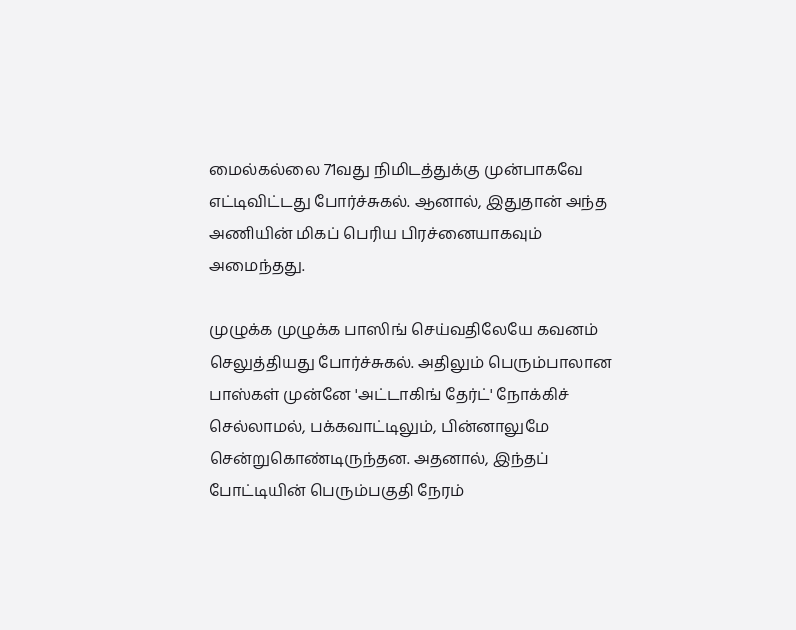மைல்கல்லை 71வது நிமிடத்துக்கு முன்பாகவே எட்டிவிட்டது போர்ச்சுகல். ஆனால், இதுதான் அந்த அணியின் மிகப் பெரிய பிரச்னையாகவும் அமைந்தது.

முழுக்க முழுக்க பாஸிங் செய்வதிலேயே கவனம் செலுத்தியது போர்ச்சுகல். அதிலும் பெரும்பாலான பாஸ்கள் முன்னே 'அட்டாகிங் தேர்ட்' நோக்கிச் செல்லாமல், பக்கவாட்டிலும், பின்னாலுமே சென்றுகொண்டிருந்தன. அதனால், இந்தப் போட்டியின் பெரும்பகுதி நேரம்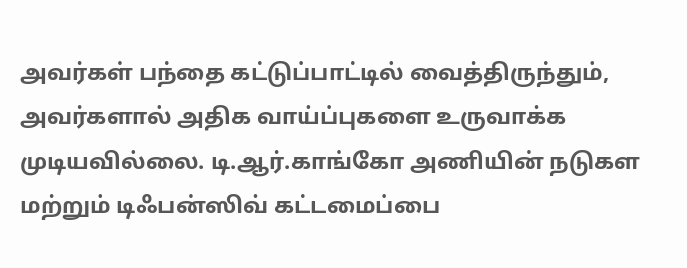அவர்கள் பந்தை கட்டுப்பாட்டில் வைத்திருந்தும், அவர்களால் அதிக வாய்ப்புகளை உருவாக்க முடியவில்லை. டி.ஆர்.காங்கோ அணியின் நடுகள மற்றும் டிஃபன்ஸிவ் கட்டமைப்பை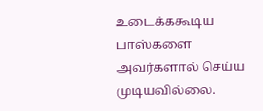உடைக்ககூடிய பாஸ்களை அவர்களால் செய்ய முடியவில்லை.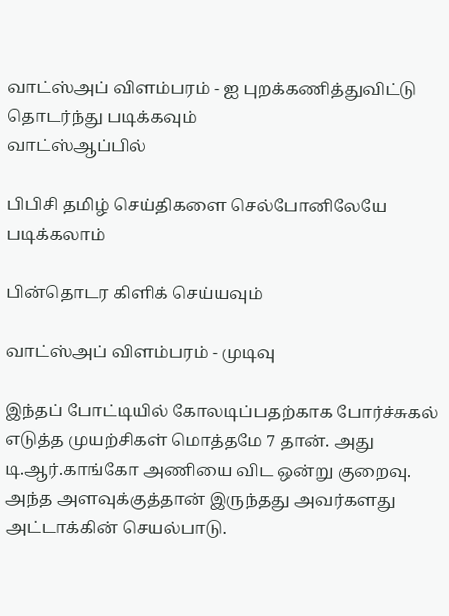வாட்ஸ்அப் விளம்பரம் - ஐ புறக்கணித்துவிட்டு தொடர்ந்து படிக்கவும்
வாட்ஸ்ஆப்பில்

பிபிசி தமிழ் செய்திகளை செல்போனிலேயே படிக்கலாம்

பின்தொடர கிளிக் செய்யவும்

வாட்ஸ்அப் விளம்பரம் - முடிவு

இந்தப் போட்டியில் கோலடிப்பதற்காக போர்ச்சுகல் எடுத்த முயற்சிகள் மொத்தமே 7 தான். அது டி.ஆர்.காங்கோ அணியை விட ஒன்று குறைவு. அந்த அளவுக்குத்தான் இருந்தது அவர்களது அட்டாக்கின் செயல்பாடு.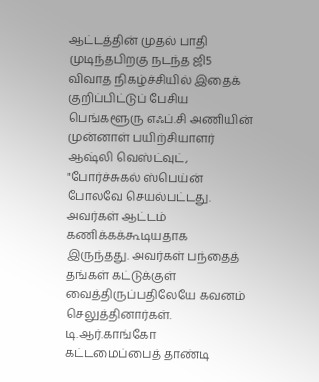ஆட்டத்தின் முதல் பாதி முடிந்தபிறகு நடந்த ஜி5 விவாத நிகழ்ச்சியில் இதைக் குறிப்பிட்டுப் பேசிய பெங்களூரு எஃப்.சி அணியின் முன்னாள் பயிற்சியாளர் ஆஷ்லி வெஸ்ட்வுட், "போர்ச்சுகல் ஸ்பெய்ன் போலவே செயல்பட்டது. அவர்கள் ஆட்டம் கணிக்கக்கூடியதாக இருந்தது. அவர்கள் பந்தைத் தங்கள் கட்டுக்குள் வைத்திருப்பதிலேயே கவனம் செலுத்தினார்கள். டி.ஆர்.காங்கோ கட்டமைப்பைத் தாண்டி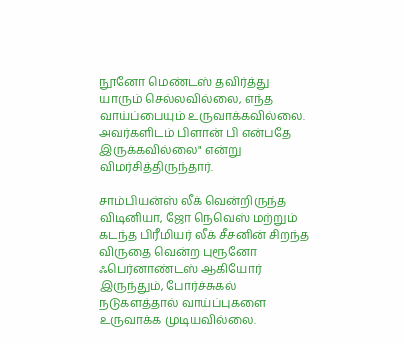நூனோ மெண்டஸ் தவிர்த்து யாரும் செல்லவில்லை, எந்த வாய்ப்பையும் உருவாக்கவில்லை. அவர்களிடம் பிளான் பி என்பதே இருக்கவில்லை" என்று விமர்சித்திருந்தார்.

சாம்பியன்ஸ் லீக் வென்றிருந்த விடினியா, ஜோ நெவெஸ் மற்றும் கடந்த பிரீமியர் லீக் சீசனின் சிறந்த விருதை வென்ற புரூனோ ஃபெர்னாண்டஸ் ஆகியோர் இருந்தும், போர்ச்சுகல் நடுகளத்தால் வாய்ப்புகளை உருவாக்க முடியவில்லை.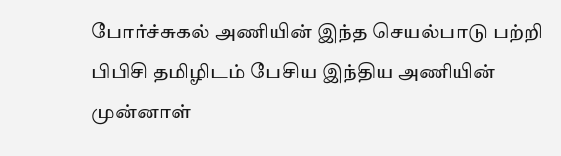போர்ச்சுகல் அணியின் இந்த செயல்பாடு பற்றி பிபிசி தமிழிடம் பேசிய இந்திய அணியின் முன்னாள்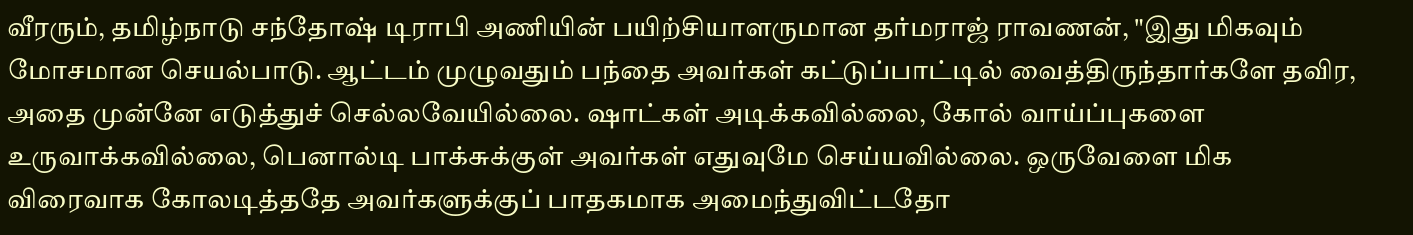வீரரும், தமிழ்நாடு சந்தோஷ் டிராபி அணியின் பயிற்சியாளருமான தர்மராஜ் ராவணன், "இது மிகவும் மோசமான செயல்பாடு. ஆட்டம் முழுவதும் பந்தை அவர்கள் கட்டுப்பாட்டில் வைத்திருந்தார்களே தவிர, அதை முன்னே எடுத்துச் செல்லவேயில்லை. ஷாட்கள் அடிக்கவில்லை, கோல் வாய்ப்புகளை உருவாக்கவில்லை, பெனால்டி பாக்சுக்குள் அவர்கள் எதுவுமே செய்யவில்லை. ஒருவேளை மிக விரைவாக கோலடித்ததே அவர்களுக்குப் பாதகமாக அமைந்துவிட்டதோ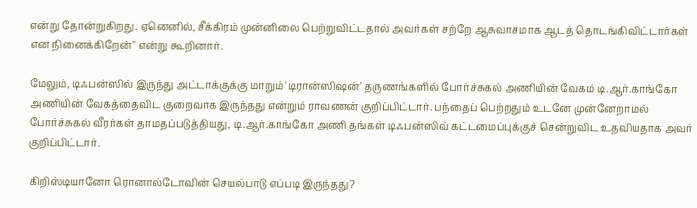என்று தோன்றுகிறது. ஏனெனில், சீக்கிரம் முன்னிலை பெற்றுவிட்டதால் அவர்கள் சற்றே ஆசுவாசமாக ஆடத் தொடங்கிவிட்டார்கள் என நினைக்கிறேன்" என்று கூறினார்.

மேலும், டிஃபன்ஸில் இருந்து அட்டாக்குக்கு மாறும் 'டிரான்ஸிஷன்' தருணங்களில் போர்ச்சுகல் அணியின் வேகம் டி.ஆர்.காங்கோ அணியின் வேகத்தைவிட குறைவாக இருந்தது என்றும் ராவணன் குறிப்பிட்டார். பந்தைப் பெற்றதும் உடனே முன்னேறாமல் போர்ச்சுகல் வீரர்கள் தாமதப்படுத்தியது, டி.ஆர்.காங்கோ அணி தங்கள் டிஃபன்ஸிவ் கட்டமைப்புக்குச் சென்றுவிட உதவியதாக அவர் குறிப்பிட்டார்.

கிறிஸ்டியானோ ரொனால்டோவின் செயல்பாடு எப்படி இருந்தது?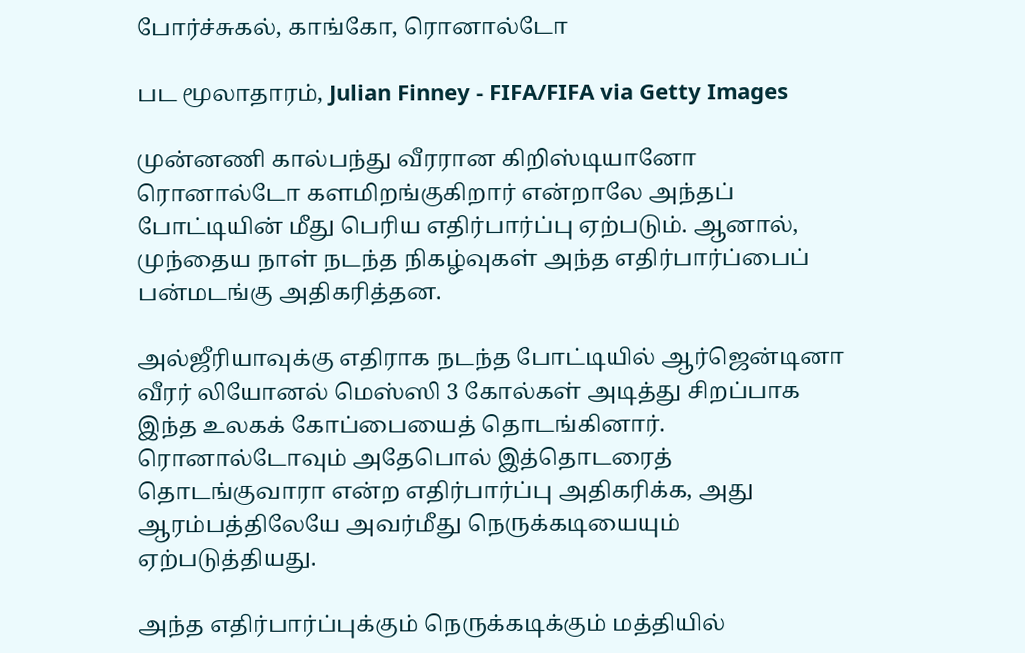போர்ச்சுகல், காங்கோ, ரொனால்டோ

பட மூலாதாரம், Julian Finney - FIFA/FIFA via Getty Images

முன்னணி கால்பந்து வீரரான கிறிஸ்டியானோ ரொனால்டோ களமிறங்குகிறார் என்றாலே அந்தப் போட்டியின் மீது பெரிய எதிர்பார்ப்பு ஏற்படும். ஆனால், முந்தைய நாள் நடந்த நிகழ்வுகள் அந்த எதிர்பார்ப்பைப் பன்மடங்கு அதிகரித்தன.

அல்ஜீரியாவுக்கு எதிராக நடந்த போட்டியில் ஆர்ஜென்டினா வீரர் லியோனல் மெஸ்ஸி 3 கோல்கள் அடித்து சிறப்பாக இந்த உலகக் கோப்பையைத் தொடங்கினார். ரொனால்டோவும் அதேபொல் இத்தொடரைத் தொடங்குவாரா என்ற எதிர்பார்ப்பு அதிகரிக்க, அது ஆரம்பத்திலேயே அவர்மீது நெருக்கடியையும் ஏற்படுத்தியது.

அந்த எதிர்பார்ப்புக்கும் நெருக்கடிக்கும் மத்தியில்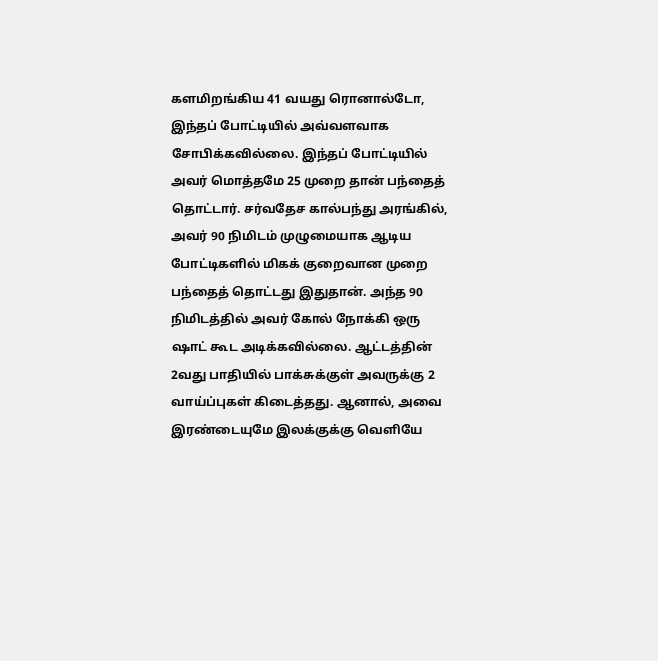களமிறங்கிய 41 வயது ரொனால்டோ, இந்தப் போட்டியில் அவ்வளவாக சோபிக்கவில்லை. இந்தப் போட்டியில் அவர் மொத்தமே 25 முறை தான் பந்தைத் தொட்டார். சர்வதேச கால்பந்து அரங்கில், அவர் 90 நிமிடம் முழுமையாக ஆடிய போட்டிகளில் மிகக் குறைவான முறை பந்தைத் தொட்டது இதுதான். அந்த 90 நிமிடத்தில் அவர் கோல் நோக்கி ஒரு ஷாட் கூட அடிக்கவில்லை. ஆட்டத்தின் 2வது பாதியில் பாக்சுக்குள் அவருக்கு 2 வாய்ப்புகள் கிடைத்தது. ஆனால், அவை இரண்டையுமே இலக்குக்கு வெளியே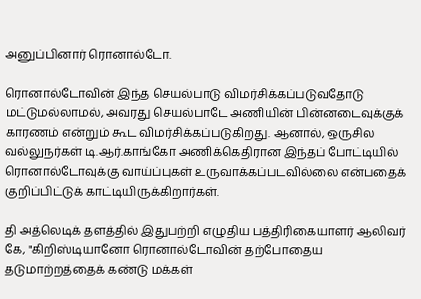அனுப்பினார் ரொனால்டோ.

ரொனால்டோவின் இந்த செயல்பாடு விமர்சிக்கப்படுவதோடு மட்டுமல்லாமல், அவரது செயல்பாடே அணியின் பின்னடைவுக்குக் காரணம் என்றும் கூட விமர்சிக்கப்படுகிறது. ஆனால், ஒருசில வல்லுநர்கள் டி.ஆர்.காங்கோ அணிக்கெதிரான இந்தப் போட்டியில் ரொனால்டோவுக்கு வாய்ப்புகள் உருவாக்கப்படவில்லை என்பதைக் குறிப்பிட்டுக் காட்டியிருக்கிறார்கள்.

தி அத்லெடிக் தளத்தில் இதுபற்றி எழுதிய பத்திரிகையாளர் ஆலிவர் கே, "கிறிஸ்டியானோ ரொனால்டோவின் தற்போதைய தடுமாற்றத்தைக் கண்டு மக்கள்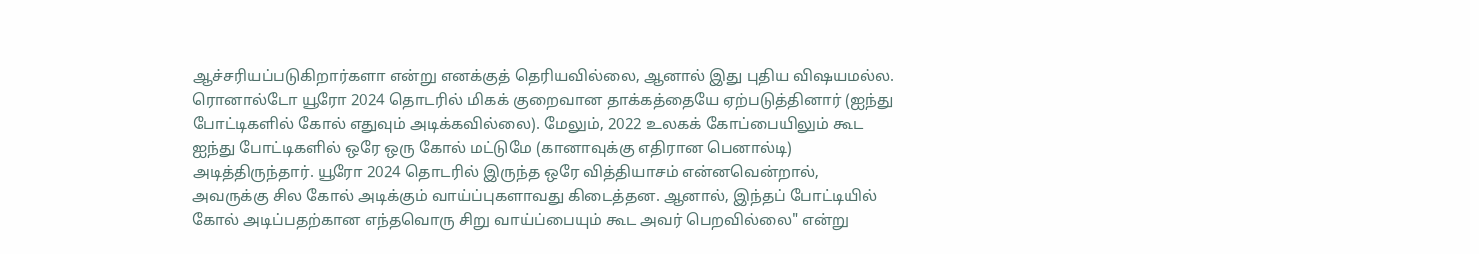ஆச்சரியப்படுகிறார்களா என்று எனக்குத் தெரியவில்லை, ஆனால் இது புதிய விஷயமல்ல. ரொனால்டோ யூரோ 2024 தொடரில் மிகக் குறைவான தாக்கத்தையே ஏற்படுத்தினார் (ஐந்து போட்டிகளில் கோல் எதுவும் அடிக்கவில்லை). மேலும், 2022 உலகக் கோப்பையிலும் கூட ஐந்து போட்டிகளில் ஒரே ஒரு கோல் மட்டுமே (கானாவுக்கு எதிரான பெனால்டி) அடித்திருந்தார். யூரோ 2024 தொடரில் இருந்த ஒரே வித்தியாசம் என்னவென்றால், அவருக்கு சில கோல் அடிக்கும் வாய்ப்புகளாவது கிடைத்தன. ஆனால், இந்தப் போட்டியில் கோல் அடிப்பதற்கான எந்தவொரு சிறு வாய்ப்பையும் கூட அவர் பெறவில்லை" என்று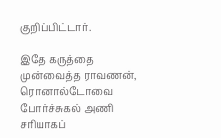குறிப்பிட்டார்.

இதே கருத்தை முன்வைத்த ராவணன், ரொனால்டோவை போர்ச்சுகல் அணி சரியாகப்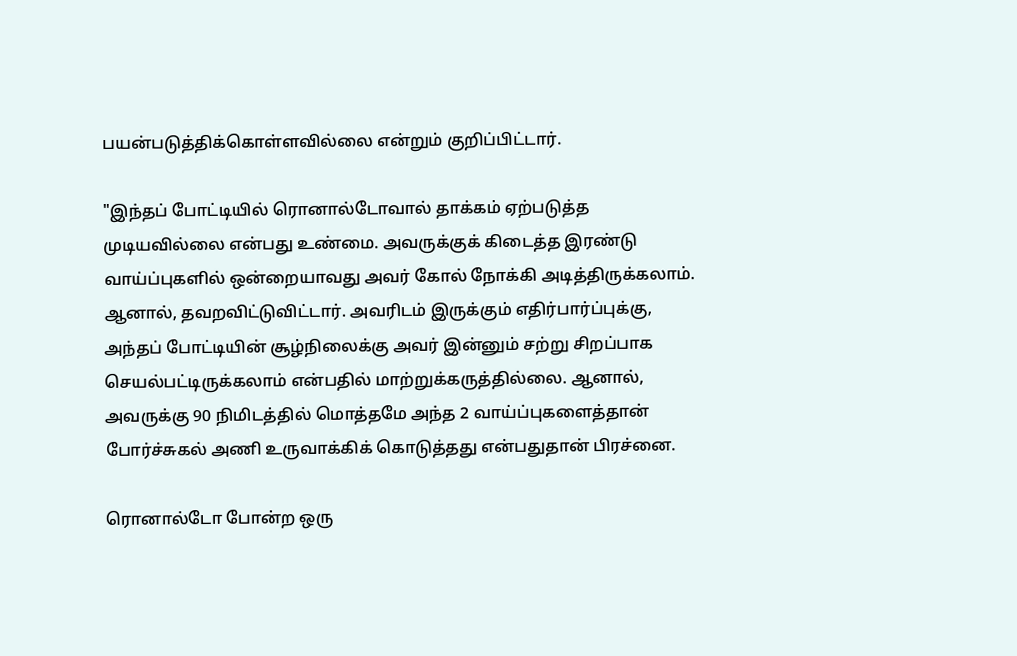பயன்படுத்திக்கொள்ளவில்லை என்றும் குறிப்பிட்டார்.

"இந்தப் போட்டியில் ரொனால்டோவால் தாக்கம் ஏற்படுத்த முடியவில்லை என்பது உண்மை. அவருக்குக் கிடைத்த இரண்டு வாய்ப்புகளில் ஒன்றையாவது அவர் கோல் நோக்கி அடித்திருக்கலாம். ஆனால், தவறவிட்டுவிட்டார். அவரிடம் இருக்கும் எதிர்பார்ப்புக்கு, அந்தப் போட்டியின் சூழ்நிலைக்கு அவர் இன்னும் சற்று சிறப்பாக செயல்பட்டிருக்கலாம் என்பதில் மாற்றுக்கருத்தில்லை. ஆனால், அவருக்கு 90 நிமிடத்தில் மொத்தமே அந்த 2 வாய்ப்புகளைத்தான் போர்ச்சுகல் அணி உருவாக்கிக் கொடுத்தது என்பதுதான் பிரச்னை.

ரொனால்டோ போன்ற ஒரு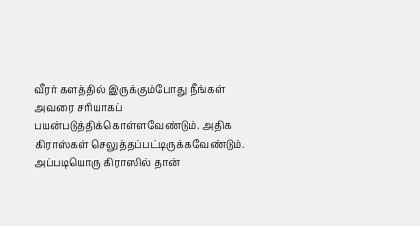வீரர் களத்தில் இருக்கும்போது நீங்கள் அவரை சரியாகப் பயன்படுத்திக்கொள்ளவேண்டும். அதிக கிராஸ்கள் செலுத்தப்பட்டிருக்கவேண்டும். அப்படியொரு கிராஸில் தான்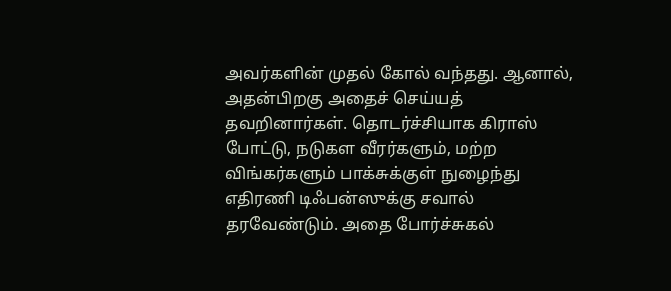அவர்களின் முதல் கோல் வந்தது. ஆனால், அதன்பிறகு அதைச் செய்யத் தவறினார்கள். தொடர்ச்சியாக கிராஸ் போட்டு, நடுகள வீரர்களும், மற்ற விங்கர்களும் பாக்சுக்குள் நுழைந்து எதிரணி டிஃபன்ஸுக்கு சவால் தரவேண்டும். அதை போர்ச்சுகல்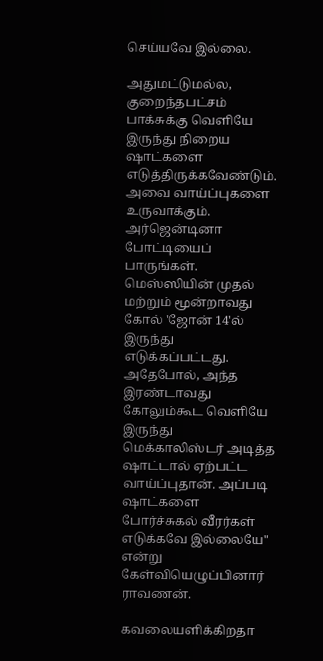செய்யவே இல்லை.

அதுமட்டுமல்ல, குறைந்தபட்சம் பாக்சுக்கு வெளியே இருந்து நிறைய ஷாட்களை எடுத்திருக்கவேண்டும். அவை வாய்ப்புகளை உருவாக்கும். அர்ஜென்டினா போட்டியைப் பாருங்கள். மெஸ்ஸியின் முதல் மற்றும் மூன்றாவது கோல் 'ஜோன் 14'ல் இருந்து எடுக்கப்பட்டது. அதேபோல், அந்த இரண்டாவது கோலும்கூட வெளியே இருந்து மெக்காலிஸ்டர் அடித்த ஷாட்டால் ஏற்பட்ட வாய்ப்புதான். அப்படி ஷாட்களை போர்ச்சுகல் வீரர்கள் எடுக்கவே இல்லையே" என்று கேள்வியெழுப்பினார் ராவணன்.

கவலையளிக்கிறதா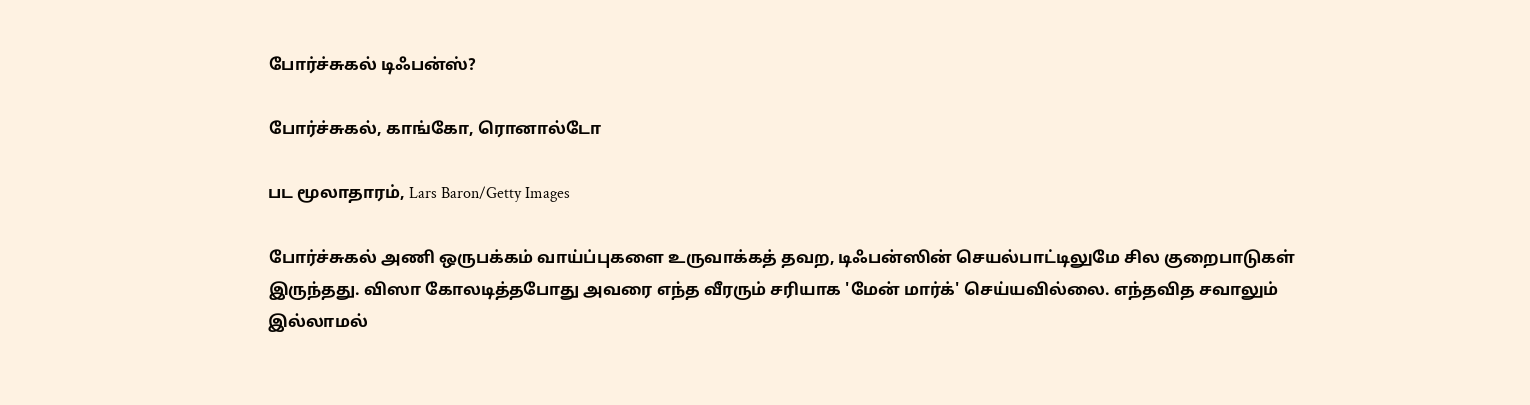போர்ச்சுகல் டிஃபன்ஸ்?

போர்ச்சுகல், காங்கோ, ரொனால்டோ

பட மூலாதாரம், Lars Baron/Getty Images

போர்ச்சுகல் அணி ஒருபக்கம் வாய்ப்புகளை உருவாக்கத் தவற, டிஃபன்ஸின் செயல்பாட்டிலுமே சில குறைபாடுகள் இருந்தது. விஸா கோலடித்தபோது அவரை எந்த வீரரும் சரியாக 'மேன் மார்க்' செய்யவில்லை. எந்தவித சவாலும் இல்லாமல்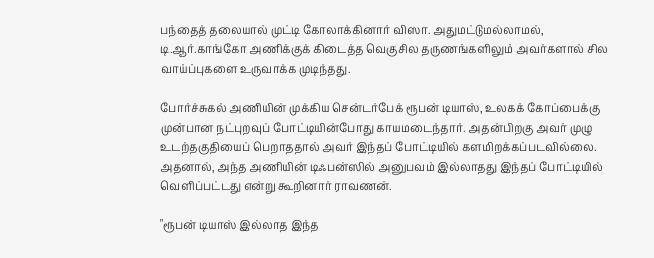பந்தைத் தலையால் முட்டி கோலாக்கினார் விஸா. அதுமட்டுமல்லாமல், டி.ஆர்.காங்கோ அணிக்குக் கிடைத்த வெகுசில தருணங்களிலும் அவர்களால் சில வாய்ப்புகளை உருவாக்க முடிந்தது.

போர்ச்சுகல் அணியின் முக்கிய சென்டர்பேக் ரூபன் டியாஸ், உலகக் கோப்பைக்கு முன்பான நட்புறவுப் போட்டியின்போது காயமடைந்தார். அதன்பிறகு அவர் முழு உடற்தகுதியைப் பெறாததால் அவர் இந்தப் போட்டியில் களமிறக்கப்படவில்லை. அதனால், அந்த அணியின் டிஃபன்ஸில் அனுபவம் இல்லாதது இந்தப் போட்டியில் வெளிப்பட்டது என்று கூறினார் ராவணன்.

"ரூபன் டியாஸ் இல்லாத இந்த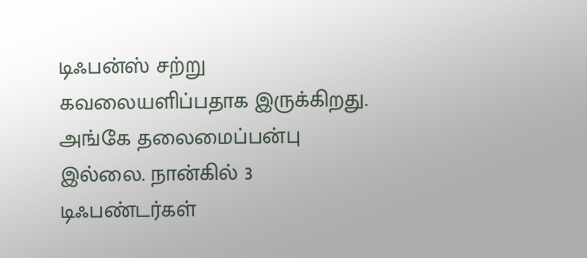டிஃபன்ஸ் சற்று கவலையளிப்பதாக இருக்கிறது. அங்கே தலைமைப்பன்பு இல்லை. நான்கில் 3 டிஃபண்டர்கள்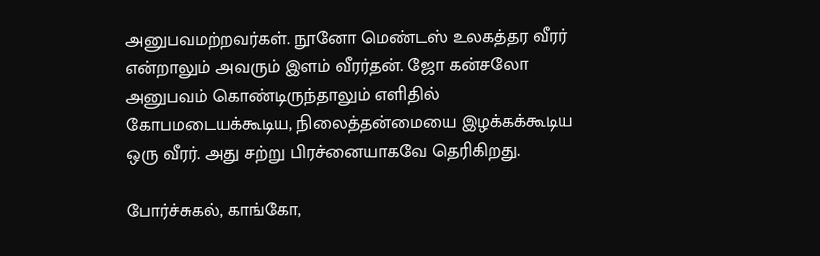அனுபவமற்றவர்கள். நூனோ மெண்டஸ் உலகத்தர வீரர் என்றாலும் அவரும் இளம் வீரர்தன். ஜோ கன்சலோ அனுபவம் கொண்டிருந்தாலும் எளிதில் கோபமடையக்கூடிய, நிலைத்தன்மையை இழக்கக்கூடிய ஒரு வீரர். அது சற்று பிரச்னையாகவே தெரிகிறது.

போர்ச்சுகல், காங்கோ,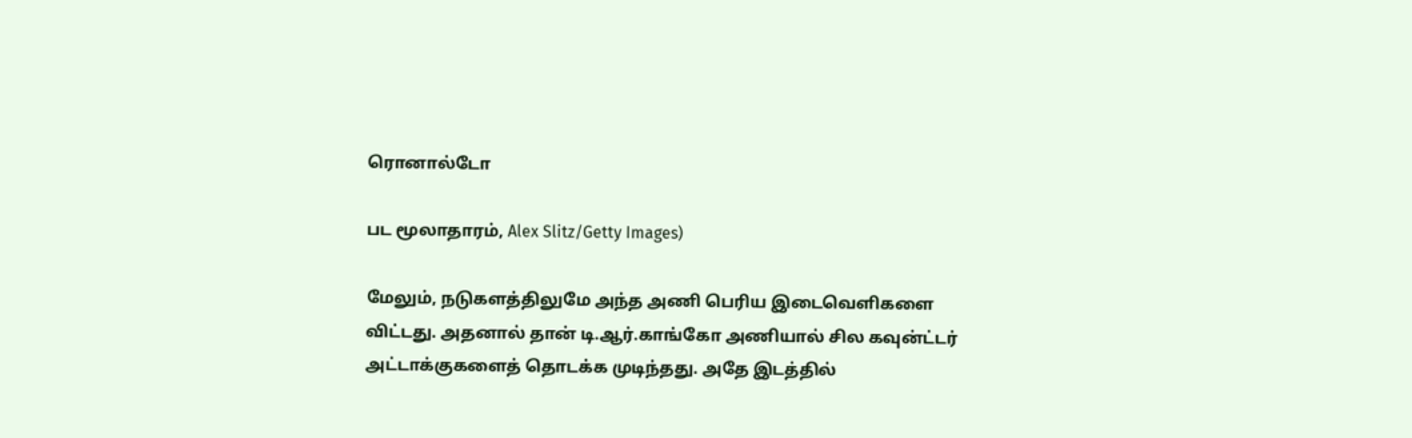ரொனால்டோ

பட மூலாதாரம், Alex Slitz/Getty Images)

மேலும், நடுகளத்திலுமே அந்த அணி பெரிய இடைவெளிகளை விட்டது. அதனால் தான் டி.ஆர்.காங்கோ அணியால் சில கவுன்ட்டர் அட்டாக்குகளைத் தொடக்க முடிந்தது. அதே இடத்தில்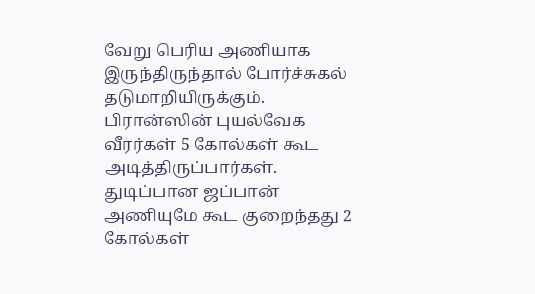வேறு பெரிய அணியாக இருந்திருந்தால் போர்ச்சுகல் தடுமாறியிருக்கும். பிரான்ஸின் புயல்வேக வீரர்கள் 5 கோல்கள் கூட அடித்திருப்பார்கள். துடிப்பான ஜப்பான் அணியுமே கூட குறைந்தது 2 கோல்கள்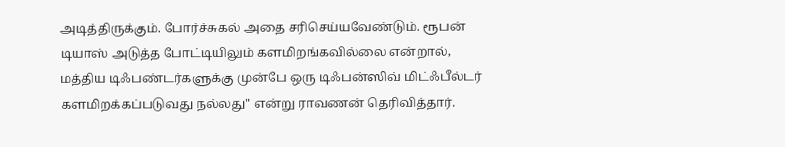அடித்திருக்கும். போர்ச்சுகல் அதை சரிசெய்யவேண்டும். ரூபன் டியாஸ் அடுத்த போட்டியிலும் களமிறங்கவில்லை என்றால், மத்திய டிஃபண்டர்களுக்கு முன்பே ஒரு டிஃபன்ஸிவ் மிட்ஃபீல்டர் களமிறக்கப்படுவது நல்லது" என்று ராவணன் தெரிவித்தார்.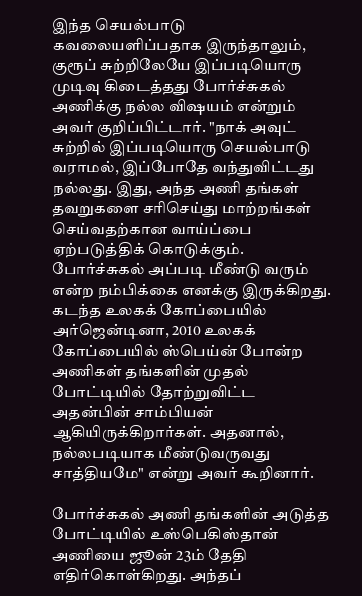இந்த செயல்பாடு கவலையளிப்பதாக இருந்தாலும், குரூப் சுற்றிலேயே இப்படியொரு முடிவு கிடைத்தது போர்ச்சுகல் அணிக்கு நல்ல விஷயம் என்றும் அவர் குறிப்பிட்டார். "நாக் அவுட் சுற்றில் இப்படியொரு செயல்பாடு வராமல், இப்போதே வந்துவிட்டது நல்லது. இது, அந்த அணி தங்கள் தவறுகளை சரிசெய்து மாற்றங்கள் செய்வதற்கான வாய்ப்பை ஏற்படுத்திக் கொடுக்கும். போர்ச்சுகல் அப்படி மீண்டு வரும் என்ற நம்பிக்கை எனக்கு இருக்கிறது. கடந்த உலகக் கோப்பையில் அர்ஜென்டினா, 2010 உலகக் கோப்பையில் ஸ்பெய்ன் போன்ற அணிகள் தங்களின் முதல் போட்டியில் தோற்றுவிட்ட அதன்பின் சாம்பியன் ஆகியிருக்கிறார்கள். அதனால், நல்லபடியாக மீண்டுவருவது சாத்தியமே" என்று அவர் கூறினார்.

போர்ச்சுகல் அணி தங்களின் அடுத்த போட்டியில் உஸ்பெகிஸ்தான் அணியை ஜூன் 23ம் தேதி எதிர்கொள்கிறது. அந்தப்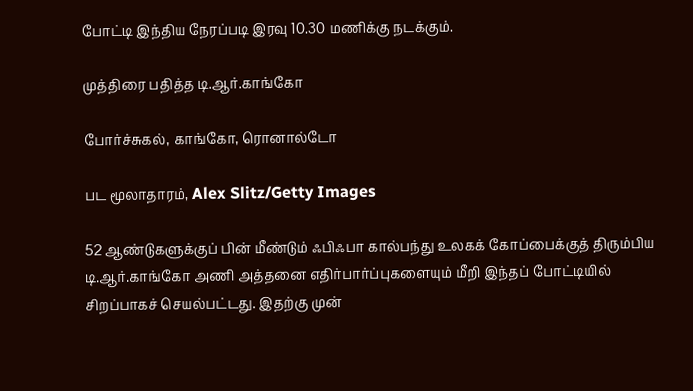போட்டி இந்திய நேரப்படி இரவு 10.30 மணிக்கு நடக்கும்.

முத்திரை பதித்த டி.ஆர்.காங்கோ

போர்ச்சுகல், காங்கோ, ரொனால்டோ

பட மூலாதாரம், Alex Slitz/Getty Images

52 ஆண்டுகளுக்குப் பின் மீண்டும் ஃபிஃபா கால்பந்து உலகக் கோப்பைக்குத் திரும்பிய டி.ஆர்.காங்கோ அணி அத்தனை எதிர்பார்ப்புகளையும் மீறி இந்தப் போட்டியில் சிறப்பாகச் செயல்பட்டது. இதற்கு முன்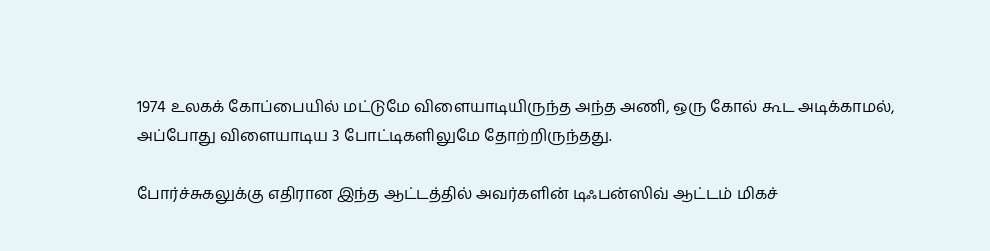1974 உலகக் கோப்பையில் மட்டுமே விளையாடியிருந்த அந்த அணி, ஒரு கோல் கூட அடிக்காமல், அப்போது விளையாடிய 3 போட்டிகளிலுமே தோற்றிருந்தது.

போர்ச்சுகலுக்கு எதிரான இந்த ஆட்டத்தில் அவர்களின் டிஃபன்ஸிவ் ஆட்டம் மிகச்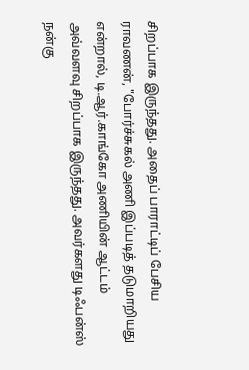சிறப்பாக இருந்தது. அதைப் பாராட்டிப் பேசிய ராவணன், "போர்ச்சுகல் அணி இப்படித் தடுமாறியது என்றால், டி.ஆர்.காங்கோ அணியின் ஆட்டம் அவ்வளவு சிறப்பாக இருந்தது. அவர்களது டிஃபன்ஸ் நன்கு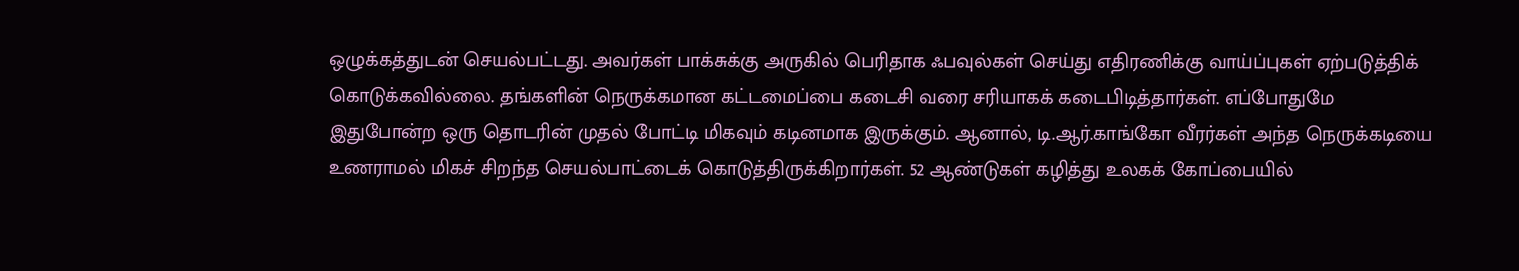ஒழுக்கத்துடன் செயல்பட்டது. அவர்கள் பாக்சுக்கு அருகில் பெரிதாக ஃபவுல்கள் செய்து எதிரணிக்கு வாய்ப்புகள் ஏற்படுத்திக் கொடுக்கவில்லை. தங்களின் நெருக்கமான கட்டமைப்பை கடைசி வரை சரியாகக் கடைபிடித்தார்கள். எப்போதுமே இதுபோன்ற ஒரு தொடரின் முதல் போட்டி மிகவும் கடினமாக இருக்கும். ஆனால், டி.ஆர்.காங்கோ வீரர்கள் அந்த நெருக்கடியை உணராமல் மிகச் சிறந்த செயல்பாட்டைக் கொடுத்திருக்கிறார்கள். 52 ஆண்டுகள் கழித்து உலகக் கோப்பையில்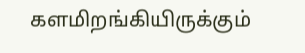களமிறங்கியிருக்கும்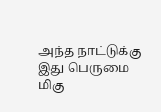அந்த நாட்டுக்கு இது பெருமை மிகு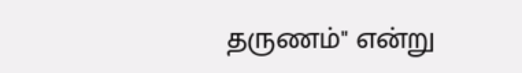தருணம்" என்று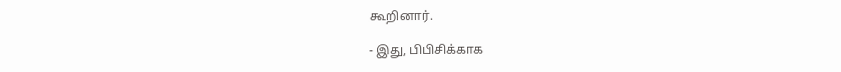கூறினார்.

- இது, பிபிசிக்காக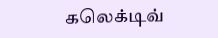கலெக்டிவ்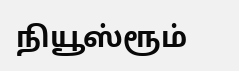நியூஸ்ரூம்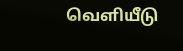வெளியீடு